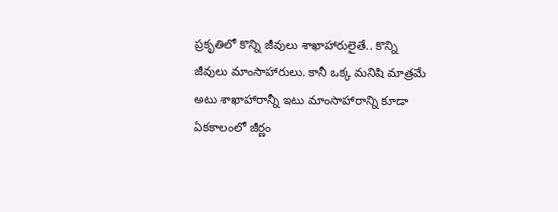ప్రకృతిలో కొన్ని జీవులు శాఖాహారులైతే.. కొన్ని జీవులు మాంసాహారులు. కానీ ఒక్క మనిషి మాత్రమే అటు శాఖాహారాన్నీ ఇటు మాంసాహారాన్ని కూడా ఏకకాలంలో జీర్ణం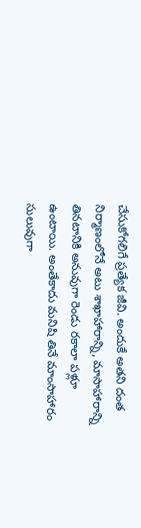చేసుకోగలిగే ప్రత్యేక జీవి. అందుకే అతని దంత నిర్మాణంలోనే అటు శాఖాహారాన్ని, మాసాహారాన్ని తినటానికి అనువుగా రెండు రకాలా పళ్లూ ఉంటాయి. అంతేకాదు మనిషి తినే మాంసాహారం సులువుగా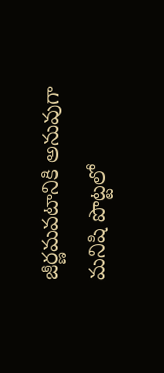జీర్ణమవటానికి అనువుగా మనిషి పొట్టలో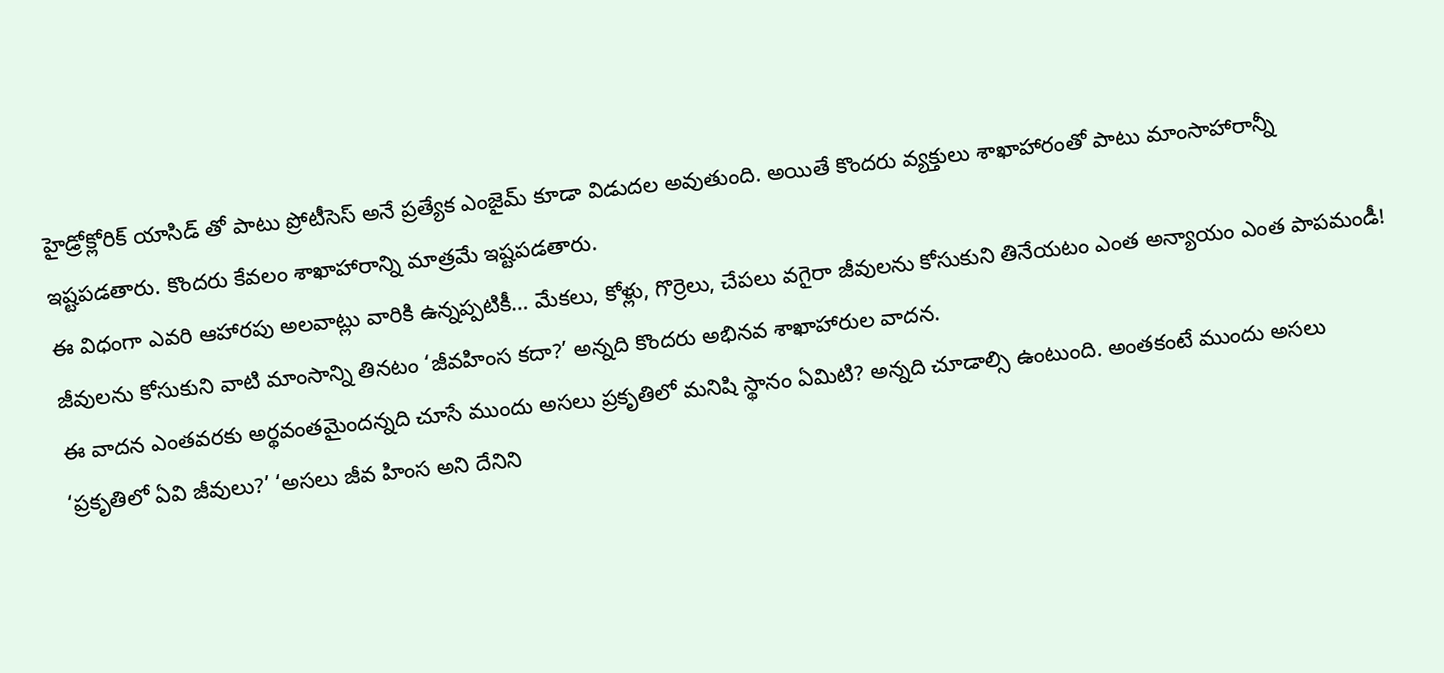హైడ్రోక్లోరిక్ యాసిడ్ తో పాటు ప్రోటీసెస్ అనే ప్రత్యేక ఎంజైమ్ కూడా విడుదల అవుతుంది. అయితే కొందరు వ్యక్తులు శాఖాహారంతో పాటు మాంసాహారాన్నీ ఇష్టపడతారు. కొందరు కేవలం శాఖాహారాన్ని మాత్రమే ఇష్టపడతారు.
ఈ విధంగా ఎవరి ఆహారపు అలవాట్లు వారికి ఉన్నప్పటికీ… మేకలు, కోళ్లు, గొర్రెలు, చేపలు వగైరా జీవులను కోసుకుని తినేయటం ఎంత అన్యాయం ఎంత పాపమండీ! జీవులను కోసుకుని వాటి మాంసాన్ని తినటం ‘జీవహింస కదా?’ అన్నది కొందరు అభినవ శాఖాహారుల వాదన.
ఈ వాదన ఎంతవరకు అర్థవంతమైందన్నది చూసే ముందు అసలు ప్రకృతిలో మనిషి స్థానం ఏమిటి? అన్నది చూడాల్సి ఉంటుంది. అంతకంటే ముందు అసలు ‘ప్రకృతిలో ఏవి జీవులు?’ ‘అసలు జీవ హింస అని దేనిని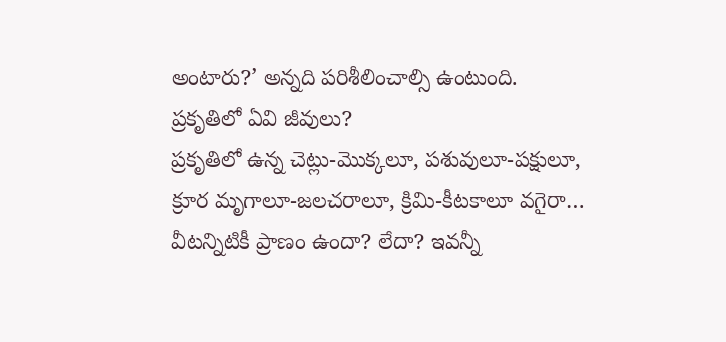అంటారు?’ అన్నది పరిశీలించాల్సి ఉంటుంది.
ప్రకృతిలో ఏవి జీవులు?
ప్రకృతిలో ఉన్న చెట్లు-మొక్కలూ, పశువులూ-పక్షులూ, క్రూర మృగాలూ-జలచరాలూ, క్రిమి-కీటకాలూ వగైరా… వీటన్నిటికీ ప్రాణం ఉందా? లేదా? ఇవన్నీ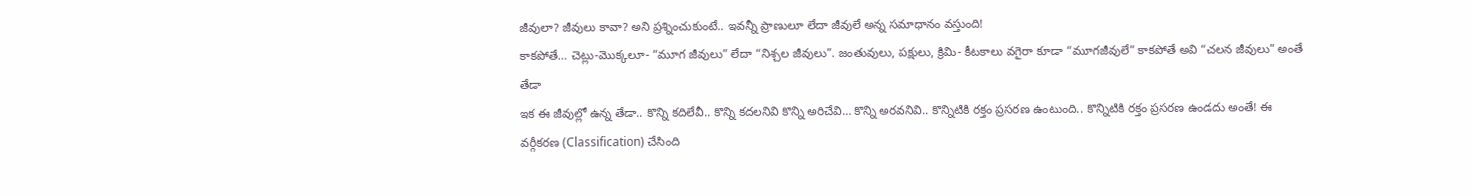జీవులా? జీవులు కావా? అని ప్రశ్నించుకుంటే.. ఇవన్నీ ప్రాణులూ లేదా జీవులే అన్న సమాధానం వస్తుంది!
కాకపోతే… చెట్లు-మొక్కలూ- “మూగ జీవులు” లేదా “నిశ్చల జీవులు”. జంతువులు, పక్షులు, క్రిమి- కీటకాలు వగైరా కూడా “మూగజీవులే” కాకపోతే అవి “చలన జీవులు” అంతే తేడా
ఇక ఈ జీవుల్లో ఉన్న తేడా.. కొన్ని కదిలేవీ.. కొన్ని కదలనివి కొన్ని అరిచేవి… కొన్ని అరవనివి.. కొన్నిటికి రక్తం ప్రసరణ ఉంటుంది.. కొన్నిటికి రక్తం ప్రసరణ ఉండదు అంతే! ఈ వర్గీకరణ (Classification) చేసింది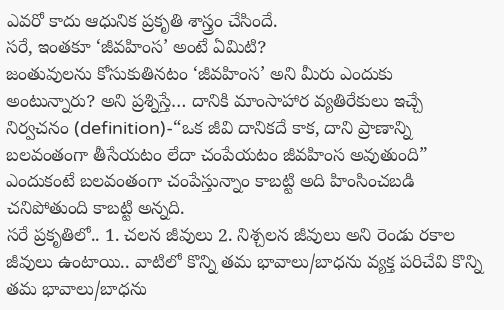ఎవరో కాదు ఆధునిక ప్రకృతి శాస్త్రం చేసిందే.
సరే, ఇంతకూ ‘జీవహింస’ అంటే ఏమిటి?
జంతువులను కోసుకుతినటం ‘జీవహింస’ అని మీరు ఎందుకు అంటున్నారు? అని ప్రశ్నిస్తే… దానికి మాంసాహార వ్యతిరేకులు ఇచ్చే నిర్వచనం (definition)-“ఒక జీవి దానికదే కాక, దాని ప్రాణాన్ని బలవంతంగా తీసేయటం లేదా చంపేయటం జీవహింస అవుతుంది” ఎందుకంటే బలవంతంగా చంపేస్తున్నాం కాబట్టి అది హింసించబడి చనిపోతుంది కాబట్టి అన్నది.
సరే ప్రకృతిలో.. 1. చలన జీవులు 2. నిశ్చలన జీవులు అని రెండు రకాల జీవులు ఉంటాయి.. వాటిలో కొన్ని తమ భావాలు/బాధను వ్యక్త పరిచేవి కొన్ని తమ భావాలు/బాధను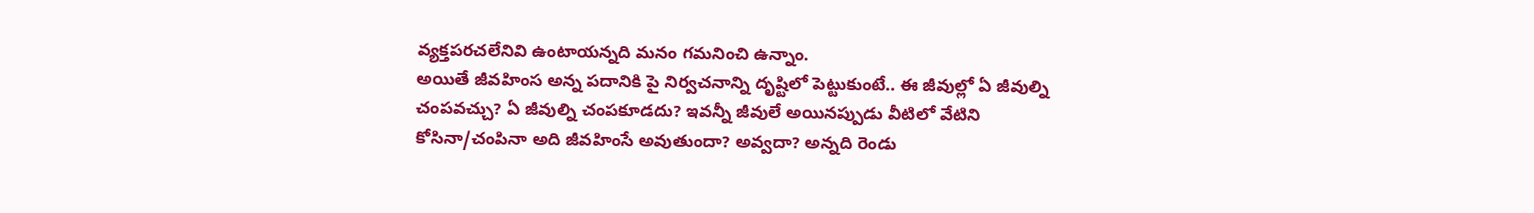వ్యక్తపరచలేనివి ఉంటాయన్నది మనం గమనించి ఉన్నాం.
అయితే జీవహింస అన్న పదానికి పై నిర్వచనాన్ని దృష్టిలో పెట్టుకుంటే.. ఈ జీవుల్లో ఏ జీవుల్ని చంపవచ్చు? ఏ జీవుల్ని చంపకూడదు? ఇవన్నీ జీవులే అయినప్పుడు వీటిలో వేటిని కోసినా/చంపినా అది జీవహింసే అవుతుందా? అవ్వదా? అన్నది రెండు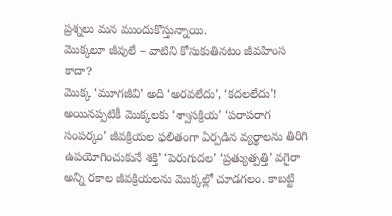ప్రశ్నలు మన ముందుకొస్తున్నాయి.
మొక్కలూ జీవులే – వాటిని కోసుకుతినటం జీవహింస కాదా?
మొక్క ‘మూగజీవి’ అది ‘అరవలేదు’, ‘కదలలేదు’! అయినప్పటికీ మొక్కలకు ‘శ్వాసక్రియ’ ‘పరాపరాగ సంపర్కం’ జీవక్రియల ఫలితంగా ఏర్పడిన వ్యర్థాలను తిరిగి ఉపయోగించుకునే శక్తి’ ‘పెరుగుదల’ ‘ప్రత్యుత్పత్తి’ వగైరా అన్ని రకాల జీవక్రియలను మొక్కల్లో చూడగలం. కాబట్టి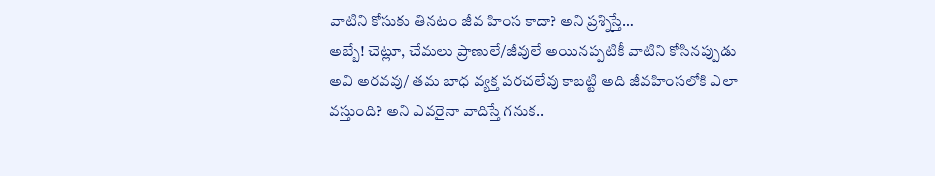వాటిని కోసుకు తినటం జీవ హింస కాదా? అని ప్రశ్నిస్తే…
అబ్బే! చెట్లూ, చేమలు ప్రాణులే/జీవులే అయినప్పటికీ వాటిని కోసినప్పుడు అవి అరవవు/ తమ బాధ వ్యక్త పరచలేవు కాబట్టి అది జీవహింసలోకి ఎలా వస్తుంది? అని ఎవరైనా వాదిస్తే గనుక..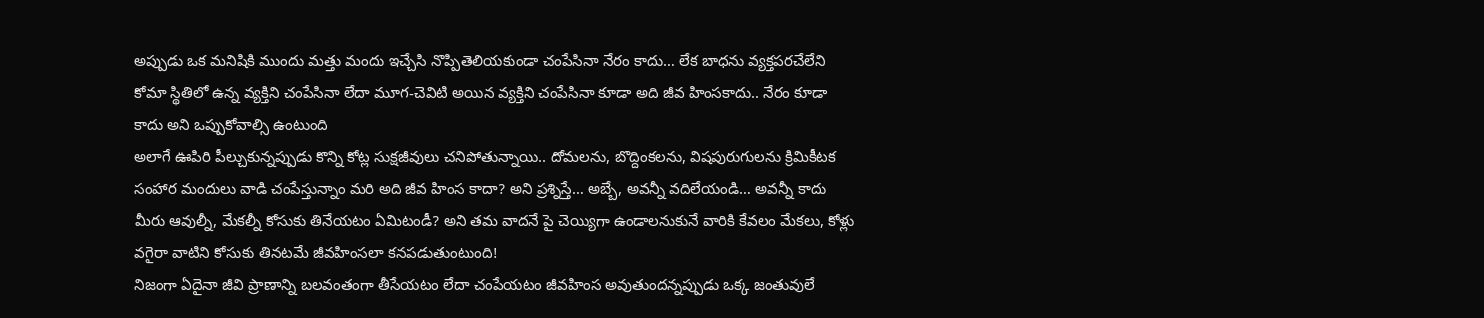అప్పుడు ఒక మనిషికి ముందు మత్తు మందు ఇచ్చేసి నొప్పితెలియకుండా చంపేసినా నేరం కాదు… లేక బాధను వ్యక్తపరచేలేని కోమా స్థితిలో ఉన్న వ్యక్తిని చంపేసినా లేదా మూగ-చెవిటి అయిన వ్యక్తిని చంపేసినా కూడా అది జీవ హింసకాదు.. నేరం కూడా కాదు అని ఒప్పుకోవాల్సి ఉంటుంది
అలాగే ఊపిరి పీల్చుకున్నప్పుడు కొన్ని కోట్ల సుక్షజీవులు చనిపోతున్నాయి.. దోమలను, బొద్దింకలను, విషపురుగులను క్రిమికీటక సంహార మందులు వాడి చంపేస్తున్నాం మరి అది జీవ హింస కాదా? అని ప్రశ్నిస్తే… అబ్బే, అవన్నీ వదిలేయండి… అవన్నీ కాదు మీరు ఆవుల్నీ, మేకల్నీ కోసుకు తినేయటం ఏమిటండీ? అని తమ వాదనే పై చెయ్యిగా ఉండాలనుకునే వారికి కేవలం మేకలు, కోళ్లు వగైరా వాటిని కోసుకు తినటమే జీవహింసలా కనపడుతుంటుంది!
నిజంగా ఏదైనా జీవి ప్రాణాన్ని బలవంతంగా తీసేయటం లేదా చంపేయటం జీవహింస అవుతుందన్నప్పుడు ఒక్క జంతువులే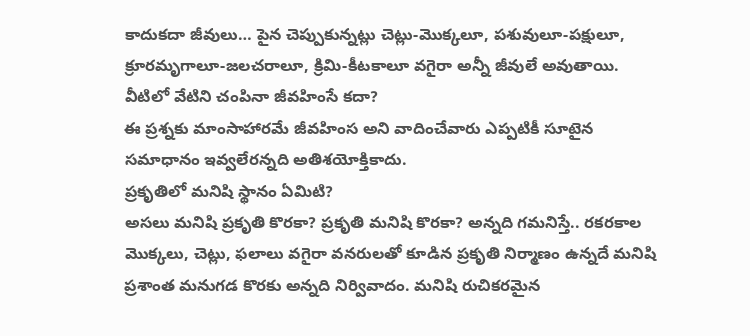కాదుకదా జీవులు… పైన చెప్పుకున్నట్లు చెట్లు-మొక్కలూ, పశువులూ-పక్షులూ, క్రూరమృగాలూ-జలచరాలూ, క్రిమి-కీటకాలూ వగైరా అన్నీ జీవులే అవుతాయి. వీటిలో వేటిని చంపినా జీవహింసే కదా?
ఈ ప్రశ్నకు మాంసాహారమే జీవహింస అని వాదించేవారు ఎప్పటికీ సూటైన సమాధానం ఇవ్వలేరన్నది అతిశయోక్తికాదు.
ప్రకృతిలో మనిషి స్థానం ఏమిటి?
అసలు మనిషి ప్రకృతి కొరకా? ప్రకృతి మనిషి కొరకా? అన్నది గమనిస్తే.. రకరకాల మొక్కలు, చెట్లు, ఫలాలు వగైరా వనరులతో కూడిన ప్రకృతి నిర్మాణం ఉన్నదే మనిషి ప్రశాంత మనుగడ కొరకు అన్నది నిర్వివాదం. మనిషి రుచికరమైన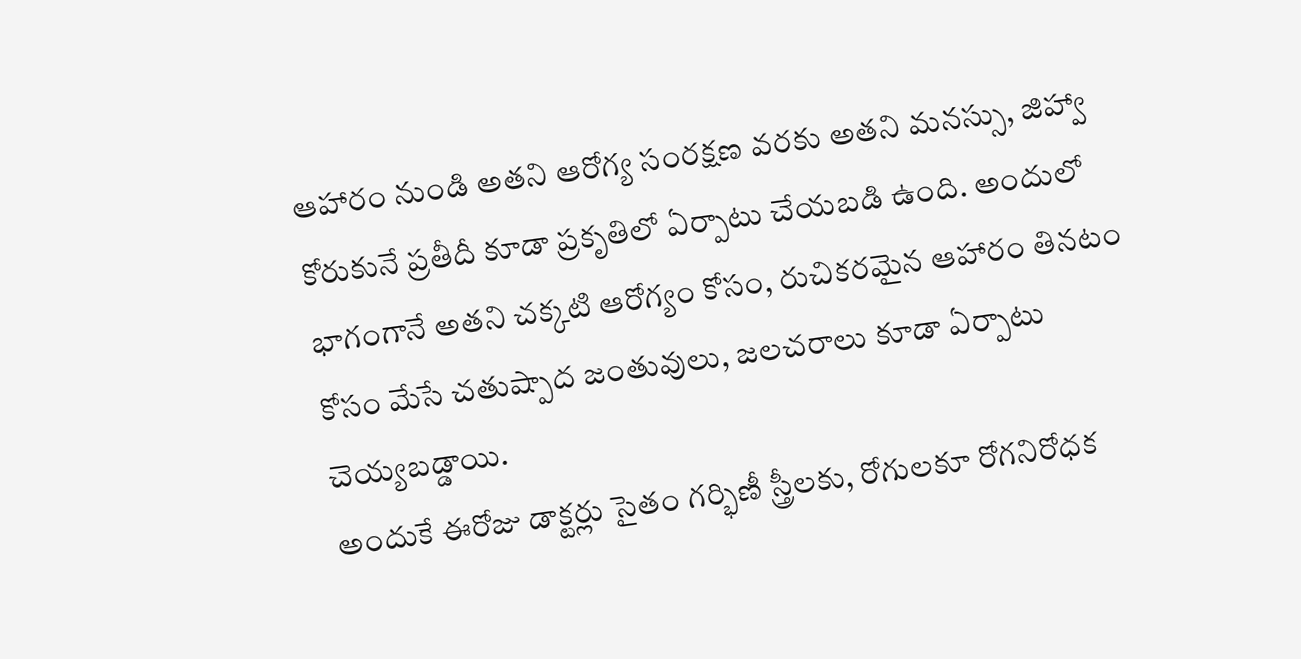ఆహారం నుండి అతని ఆరోగ్య సంరక్షణ వరకు అతని మనస్సు, జిహ్వా కోరుకునే ప్రతీదీ కూడా ప్రకృతిలో ఏర్పాటు చేయబడి ఉంది. అందులో భాగంగానే అతని చక్కటి ఆరోగ్యం కోసం, రుచికరమైన ఆహారం తినటం కోసం మేసే చతుష్పాద జంతువులు, జలచరాలు కూడా ఏర్పాటు చెయ్యబడ్డాయి.
అందుకే ఈరోజు డాక్టర్లు సైతం గర్భిణీ స్త్రీలకు, రోగులకూ రోగనిరోధక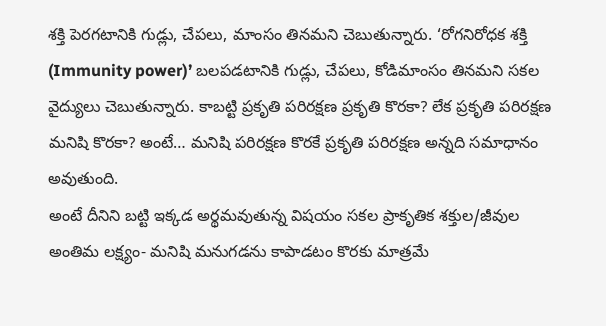శక్తి పెరగటానికి గుడ్లు, చేపలు, మాంసం తినమని చెబుతున్నారు. ‘రోగనిరోధక శక్తి (Immunity power)’ బలపడటానికి గుడ్లు, చేపలు, కోడిమాంసం తినమని సకల వైద్యులు చెబుతున్నారు. కాబట్టి ప్రకృతి పరిరక్షణ ప్రకృతి కొరకా? లేక ప్రకృతి పరిరక్షణ మనిషి కొరకా? అంటే… మనిషి పరిరక్షణ కొరకే ప్రకృతి పరిరక్షణ అన్నది సమాధానం అవుతుంది.
అంటే దీనిని బట్టి ఇక్కడ అర్థమవుతున్న విషయం సకల ప్రాకృతిక శక్తుల/జీవుల అంతిమ లక్ష్యం- మనిషి మనుగడను కాపాడటం కొరకు మాత్రమే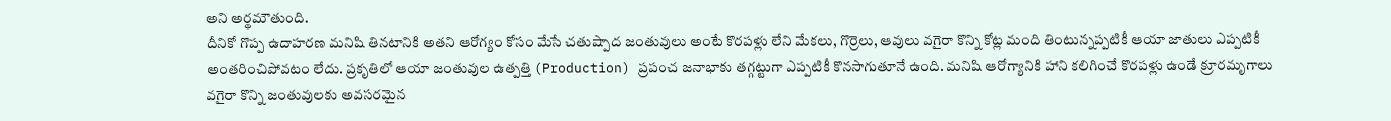అని అర్థమౌతుంది.
దీనికో గొప్ప ఉదాహరణ మనిషి తినటానికి అతని ఆరోగ్యం కోసం మేసే చతుష్పాద జంతువులు అంటే కొరపళ్లు లేని మేకలు, గొర్రెలు, ఆవులు వగైరా కొన్ని కోట్ల మంది తింటున్నప్పటికీ ఆయా జాతులు ఎప్పటికీ అంతరించిపోవటం లేదు. ప్రకృతిలో ఆయా జంతువుల ఉత్పత్తి (Production) ప్రపంచ జనాభాకు తగ్గట్టుగా ఎప్పటికీ కొనసాగుతూనే ఉంది. మనిషి ఆరోగ్యానికి హాని కలిగించే కొరపళ్లు ఉండే క్రూరమృగాలు వగైరా కొన్ని జంతువులకు అవసరమైన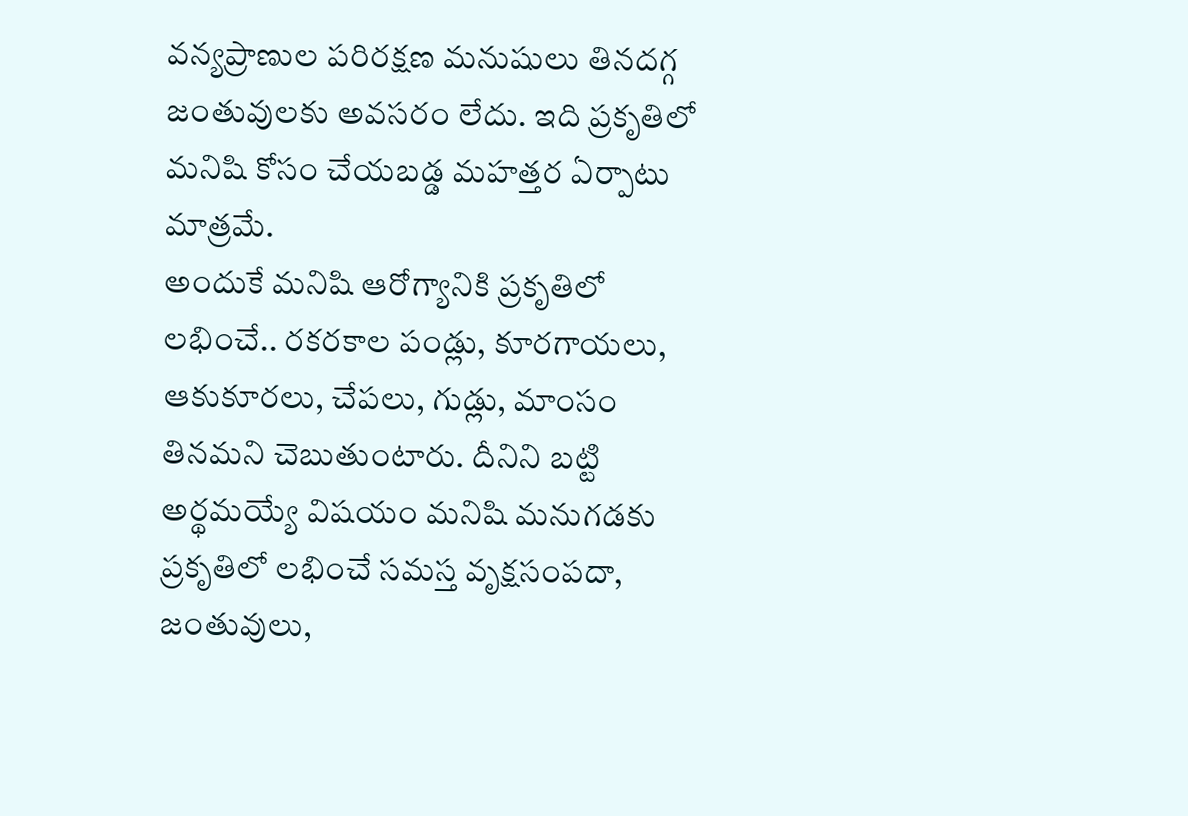వన్యప్రాణుల పరిరక్షణ మనుషులు తినదగ్గ జంతువులకు అవసరం లేదు. ఇది ప్రకృతిలో మనిషి కోసం చేయబడ్డ మహత్తర ఏర్పాటు మాత్రమే.
అందుకే మనిషి ఆరోగ్యానికి ప్రకృతిలో లభించే.. రకరకాల పండ్లు, కూరగాయలు, ఆకుకూరలు, చేపలు, గుడ్లు, మాంసం తినమని చెబుతుంటారు. దీనిని బట్టి అర్థమయ్యే విషయం మనిషి మనుగడకు ప్రకృతిలో లభించే సమస్త వృక్షసంపదా, జంతువులు,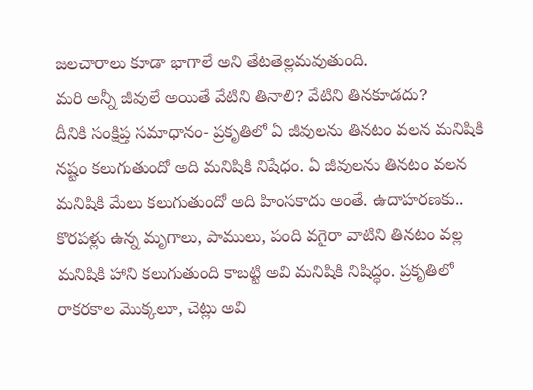జలచారాలు కూడా భాగాలే అని తేటతెల్లమవుతుంది.
మరి అన్నీ జీవులే అయితే వేటిని తినాలి? వేటిని తినకూడదు?
దీనికి సంక్షిప్త సమాధానం- ప్రకృతిలో ఏ జీవులను తినటం వలన మనిషికి నష్టం కలుగుతుందో అది మనిషికి నిషేధం. ఏ జీవులను తినటం వలన మనిషికి మేలు కలుగుతుందో అది హింసకాదు అంతే. ఉదాహరణకు.. కొరపళ్లు ఉన్న మృగాలు, పాములు, పంది వగైరా వాటిని తినటం వల్ల మనిషికి హాని కలుగుతుంది కాబట్టి అవి మనిషికి నిషిద్ధం. ప్రకృతిలో రాకరకాల మొక్కలూ, చెట్లు అవి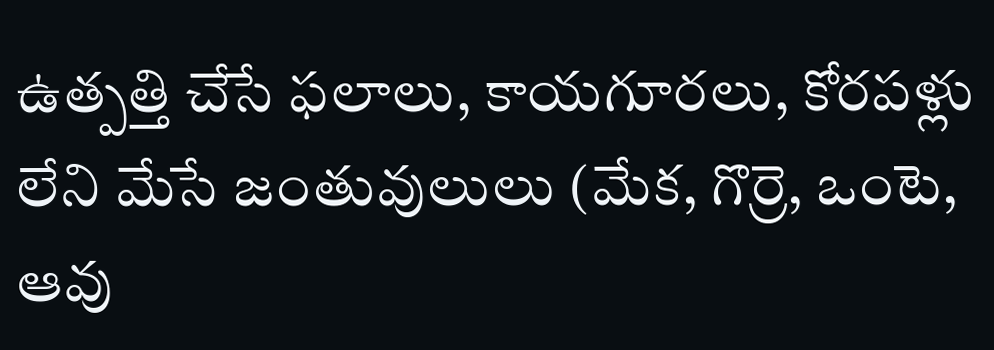ఉత్పత్తి చేసే ఫలాలు, కాయగూరలు, కోరపళ్లు లేని మేసే జంతువులులు (మేక, గొర్రె, ఒంటె, ఆవు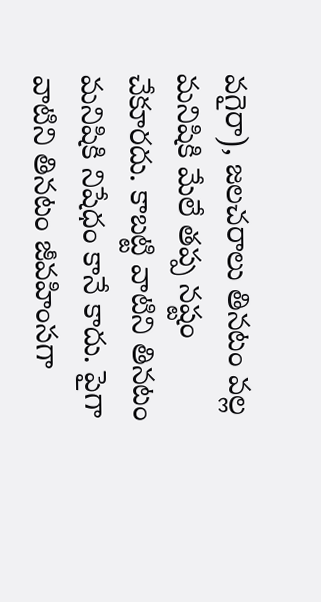వగైరా), జలచరాలు తినటం వల్ల మనిషికి మేలే తప్ప నష్టం చేకూరదు. కాబట్టి వాటిని తినటం మనిషికి నిషేధం కానే కాదు. పైగా వాటిని తినటం జీవహింసగా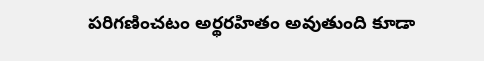పరిగణించటం అర్థరహితం అవుతుంది కూడా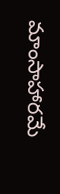మాంసాహారమే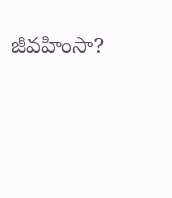జీవహింసా?